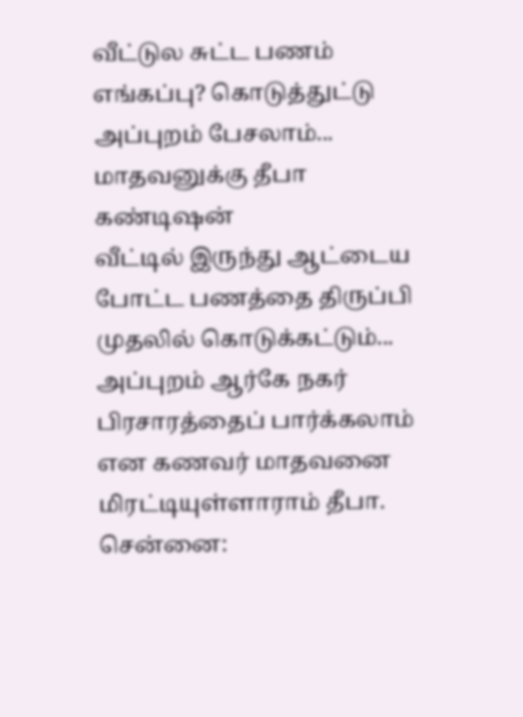வீட்டுல சுட்ட பணம் எங்கப்பு? கொடுத்துட்டு அப்புறம் பேசலாம்... மாதவனுக்கு தீபா கண்டிஷன்
வீட்டில் இருந்து ஆட்டைய போட்ட பணத்தை திருப்பி முதலில் கொடுக்கட்டும்... அப்புறம் ஆர்கே நகர் பிரசாரத்தைப் பார்க்கலாம் என கணவர் மாதவனை மிரட்டியுள்ளாராம் தீபா.
சென்னை: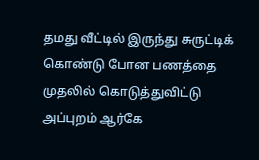தமது வீட்டில் இருந்து சுருட்டிக் கொண்டு போன பணத்தை முதலில் கொடுத்துவிட்டு அப்புறம் ஆர்கே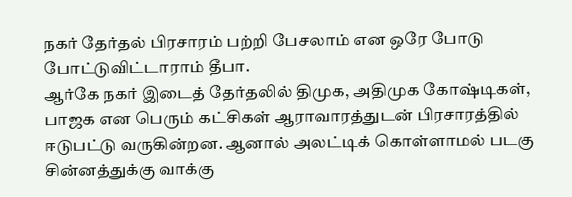நகர் தேர்தல் பிரசாரம் பற்றி பேசலாம் என ஒரே போடு போட்டுவிட்டாராம் தீபா.
ஆர்கே நகர் இடைத் தேர்தலில் திமுக, அதிமுக கோஷ்டிகள், பாஜக என பெரும் கட்சிகள் ஆராவாரத்துடன் பிரசாரத்தில் ஈடுபட்டு வருகின்றன. ஆனால் அலட்டிக் கொள்ளாமல் படகு சின்னத்துக்கு வாக்கு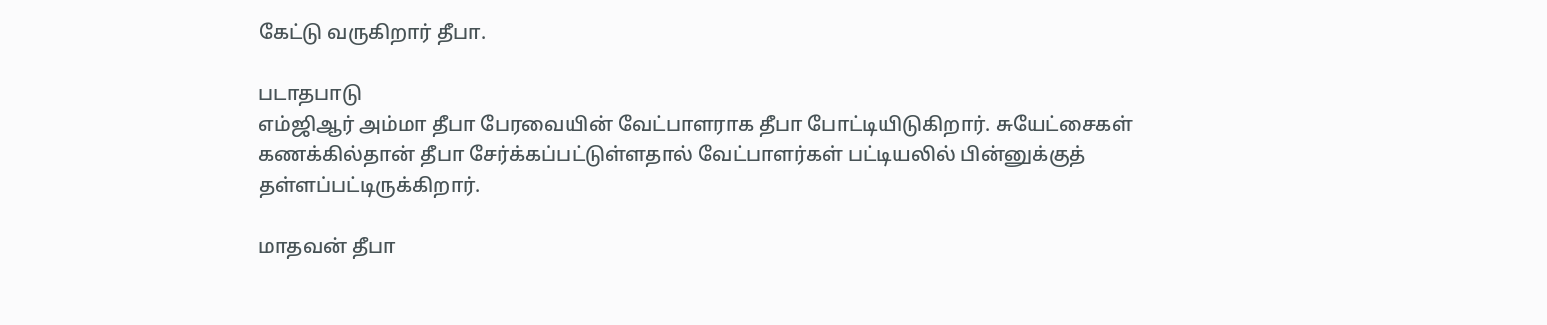கேட்டு வருகிறார் தீபா.

படாதபாடு
எம்ஜிஆர் அம்மா தீபா பேரவையின் வேட்பாளராக தீபா போட்டியிடுகிறார். சுயேட்சைகள் கணக்கில்தான் தீபா சேர்க்கப்பட்டுள்ளதால் வேட்பாளர்கள் பட்டியலில் பின்னுக்குத் தள்ளப்பட்டிருக்கிறார்.

மாதவன் தீபா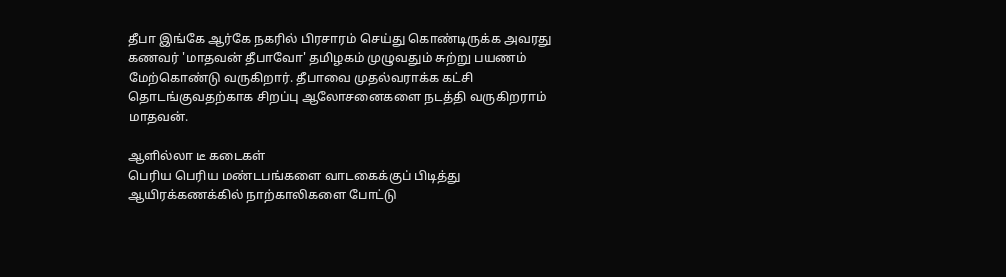தீபா இங்கே ஆர்கே நகரில் பிரசாரம் செய்து கொண்டிருக்க அவரது கணவர் 'மாதவன் தீபாவோ' தமிழகம் முழுவதும் சுற்று பயணம் மேற்கொண்டு வருகிறார். தீபாவை முதல்வராக்க கட்சி தொடங்குவதற்காக சிறப்பு ஆலோசனைகளை நடத்தி வருகிறராம் மாதவன்.

ஆளில்லா டீ கடைகள்
பெரிய பெரிய மண்டபங்களை வாடகைக்குப் பிடித்து ஆயிரக்கணக்கில் நாற்காலிகளை போட்டு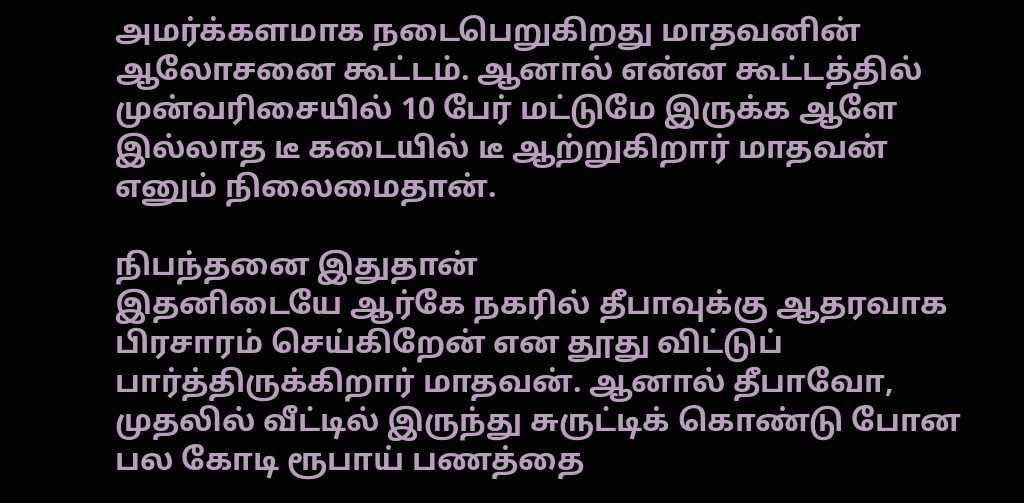அமர்க்களமாக நடைபெறுகிறது மாதவனின் ஆலோசனை கூட்டம். ஆனால் என்ன கூட்டத்தில் முன்வரிசையில் 10 பேர் மட்டுமே இருக்க ஆளே இல்லாத டீ கடையில் டீ ஆற்றுகிறார் மாதவன் எனும் நிலைமைதான்.

நிபந்தனை இதுதான்
இதனிடையே ஆர்கே நகரில் தீபாவுக்கு ஆதரவாக பிரசாரம் செய்கிறேன் என தூது விட்டுப் பார்த்திருக்கிறார் மாதவன். ஆனால் தீபாவோ, முதலில் வீட்டில் இருந்து சுருட்டிக் கொண்டு போன பல கோடி ரூபாய் பணத்தை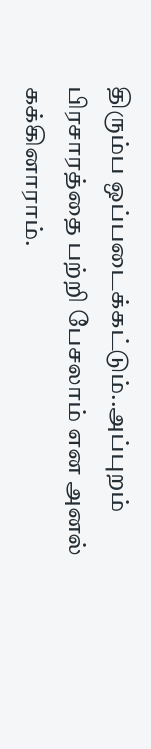திரும்ப ஒப்படைக்கட்டும்..அப்புறம் பிரசாரத்தை பற்றி பேசலாம் என அனல் கக்கினாராம்.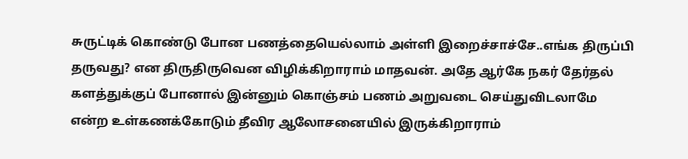சுருட்டிக் கொண்டு போன பணத்தையெல்லாம் அள்ளி இறைச்சாச்சே..எங்க திருப்பி தருவது? என திருதிருவென விழிக்கிறாராம் மாதவன். அதே ஆர்கே நகர் தேர்தல் களத்துக்குப் போனால் இன்னும் கொஞ்சம் பணம் அறுவடை செய்துவிடலாமே என்ற உள்கணக்கோடும் தீவிர ஆலோசனையில் இருக்கிறாராம்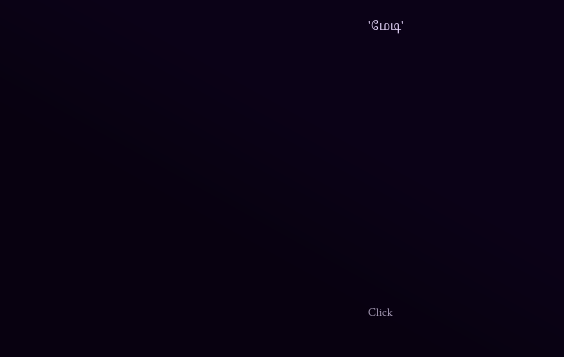'மேடி'












Click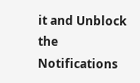it and Unblock the Notifications